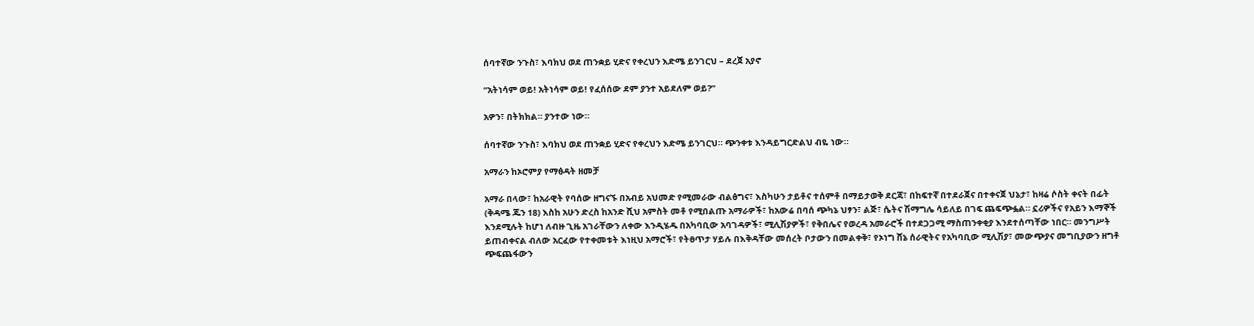ሰባተኛው ንጉስ፣ እባክህ ወደ ጠንቋይ ሂድና የቀረህን እድሜ ይንገርህ – ደረጀ አያኖ

“አትነሳም ወይ! አትነሳም ወይ! የፈሰሰው ደም ያንተ አይደለም ወይ?”

አዎን፣ በትክክል። ያንተው ነው።

ሰባተኛው ንጉስ፣ እባክህ ወደ ጠንቋይ ሂድና የቀረህን እድሜ ይንገርህ። ጭንቀቱ እንዳይግርድልህ ብዬ ነው።

አማራን ከኦሮምያ የማፅዳት ዘመቻ

አማራ በላው፣ ከአራዊት የባሰው ዘግናኙ በአብይ አህመድ የሚመራው ብልፅግና፣ እስካሁን ታይቶና ተሰምቶ በማይታወቅ ደርጃ፣ በከፍተኛ በተደራጀና በተቀናጀ ህኔታ፣ ከዛሬ ሶስት ቀናት በፊት (ቅዳሜ ጁን 18) እስከ አሁን ድረስ ከአንድ ሺህ አምስት መቶ የሚበልጡ አማራዎች፣ ከአውሬ በባሰ ጭካኔ ህፃን፣ ልጅ፣ ሴትና ሽማግሌ ሳይለይ በገፍ ጨፍጭፏል። ኗሪዎችና የአይን እማኞች እንደሚሉት ከሆነ ለብዙ ጊዜ አገራቸውን ለቀው እንዲሄዱ በአካባቢው አባገዳዎች፣ ሚሊሽያዎች፣ የቅበሌና የወረዳ አመራሮች በተደጋጋሚ ማስጠንቀቂያ እንደተሰጣቸው ነበር። መንግሥት ይጠብቀናል ብለው አርፈው የተቀመቱት እነዚህ አማሮች፣ የትፀጥታ ሃይሉ በእቅዳቸው መሰረት ቦታውን በመልቀቅ፣ የኦነግ ሸኔ ሰራዊትና የአካባቢው ሚሊሽያ፣ መውጭያና መግቢያውን ዘግቶ ጭፍጨፋውን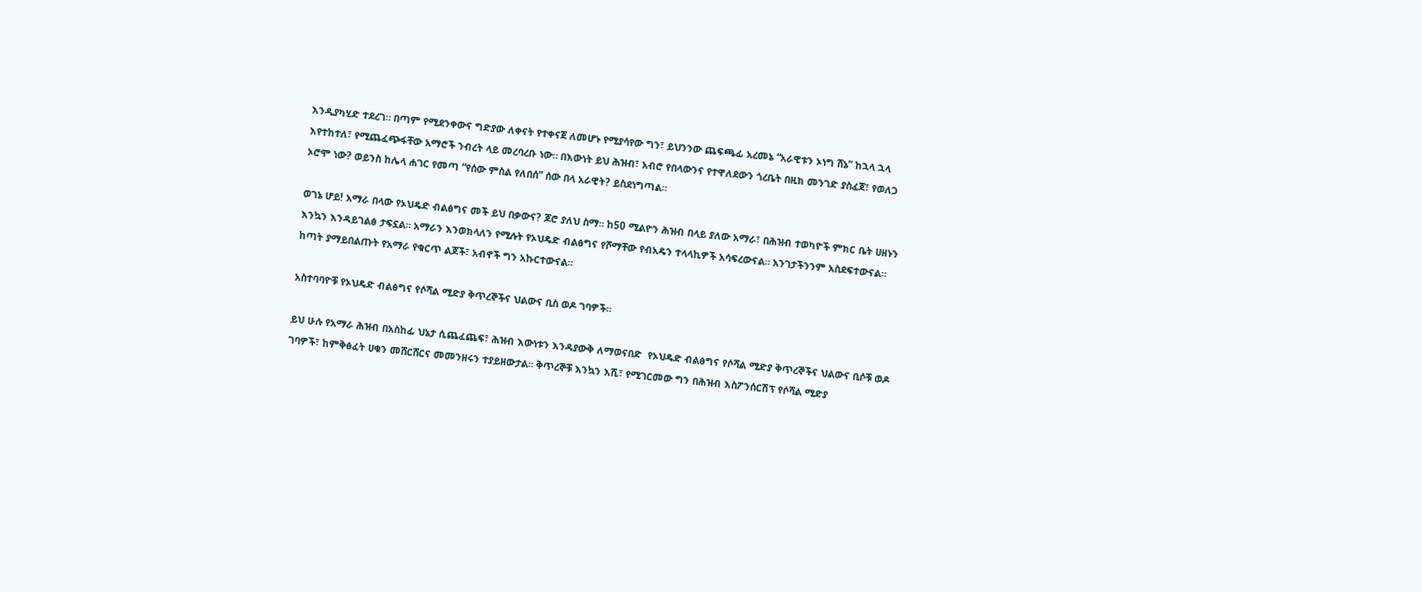እንዲያካሂድ ተደረገ። በጣም የሚደንቀውና ግድያው ለቀናት የተቀናጀ ለመሆኑ የሚያሳየው ግን፣ ይህንንው ጨፍጫፊ አረመኔ “አራዊቱን ኦነግ ሸኔ” ከኋላ ኋላ እየተከተለ፣ የሚጨፈጭፋቸው አማሮች ንብረት ላይ መረባረቡ ነው። በእውነት ይህ ሕዝብ፣ አብሮ የበላውንና የተዋለደውን ጎረቤት በዚክ መንገድ ያስፈጀ፣ የወለጋ ኦሮሞ ነው? ወይንስ ከሌላ ሐገር የመጣ “የሰው ምስል የለበሰ” ሰው በላ አራዊት? ይስደነግጣል።

ወገኔ ሆይ! አማራ በላው የኦህዴድ ብልፅግና መች ይህ በቃውና? ጆሮ ያለህ ስማ። ከ50 ሚልዮን ሕዝብ በላይ ያለው አማራ፣ በሕዝብ ተወካዮች ምክር ቤት ሀዘኑን እንኳን እንዳይገልፅ ታፍኗል። አማራን እንወክላለን የሚሉት የኦህዴድ ብልፅግና የሾማቸው የብአዴን ተላላኪዎች አሳፍረውናል። አንገታችንንም አስደፍተውናል። ከጣት ያማይበልጡት የአማራ የቁርጥ ልጆች፣ አብኖች ግን አኩርተውናል።

አስተባባዮቹ የኦህዴድ ብልፅግና የሶሻል ሚድያ ቅጥረኞችና ህልውና ቢስ ወዶ ገባዎች።

ይህ ሁሉ የአማራ ሕዝብ በአስከፊ ህኔታ ሲጨፈጨፍ፣ ሕዝብ እውነቱን እንዳያውቅ ለማወናበድ  የኦህዴድ ብልፅግና የሶሻል ሚድያ ቅጥረኞችና ህልውና ቢሶቹ ወዶ ገባዎች፣ ከምቅፅፈት ሀቁን መሸርሸርና መመንዘሩን ተያይዘውታል። ቅጥረኞቹ እንኳን እሺ፣ የሚገርመው ግን በሕዝብ እስፖንሰርሽፕ የሶሻል ሚድያ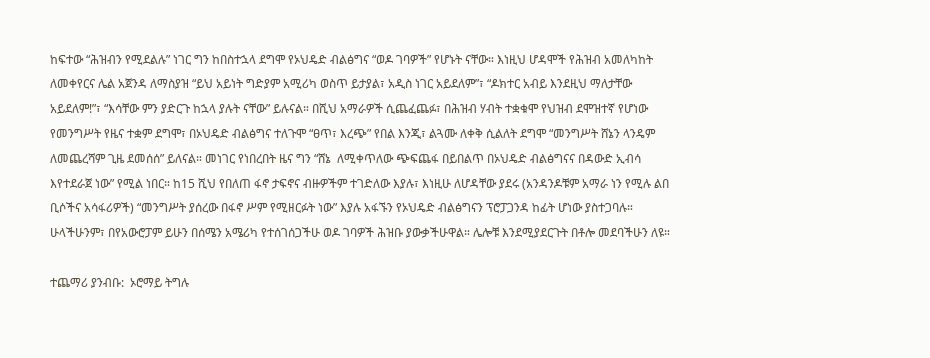ከፍተው “ሕዝብን የሚደልሉ” ነገር ግን ከበስተኋላ ደግሞ የኦህዴድ ብልፅግና “ወዶ ገባዎች” የሆኑት ናቸው። እነዚህ ሆዳሞች የሕዝብ አመለካከት ለመቀየርና ሌል አጀንዳ ለማስያዝ “ይህ አይነት ግድያም አሚሪካ ወስጥ ይታያል፣ አዲስ ነገር አይደለም”፣ “ዶክተር አብይ እንደዚህ ማለታቸው አይደለም!”፣ “እሳቸው ምን ያድርጉ ከኋላ ያሉት ናቸው” ይሉናል። በሺህ አማራዎች ሲጨፈጨፉ፣ በሕዝብ ሃብት ተቋቁሞ የህዝብ ደሞዝተኛ የሆነው የመንግሥት የዜና ተቋም ደግሞ፣ በኦህዴድ ብልፅግና ተለጉሞ “ፀጥ፣ እረጭ” የበል እንጂ፣ ልጓሙ ለቀቅ ሲልለት ደግሞ “መንግሥት ሸኔን ላንዴም ለመጨረሻም ጊዜ ደመሰሰ” ይለናል። መነገር የነበረበት ዜና ግን “ሸኔ  ለሚቀጥለው ጭፍጨፋ በይበልጥ በኦህዴድ ብልፅግናና በዳውድ ኢብሳ እየተደራጀ ነው” የሚል ነበር። ከ15 ሺህ የበለጠ ፋኖ ታፍኖና ብዙዎችም ተገድለው እያሉ፣ እነዚሁ ለሆዳቸው ያደሩ (አንዳንዶቹም አማራ ነን የሚሉ ልበ ቢሶችና አሳፋሪዎች) “መንግሥት ያሰረው በፋኖ ሥም የሚዘርፉት ነው” እያሉ አፋኙን የኦህዴድ ብልፅግናን ፕሮፓጋንዳ ከፊት ሆነው ያስተጋባሉ። ሁላችሁንም፣ በየአውሮፓም ይሁን በሰሜን አሜሪካ የተሰገሰጋችሁ ወዶ ገባዎች ሕዝቡ ያውቃችሁዋል። ሌሎቹ እንደሚያደርጉት በቶሎ መደባችሁን ለዩ።

ተጨማሪ ያንብቡ:  ኦሮማይ ትግሉ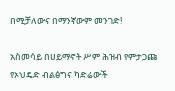በሚቻለውና በማንኛውም መንገድ!

አስመሳይ በሀይማኖት ሥም ሕዝብ የምታጋጩ የኦህዴድ ብልፅግና ካድሬውች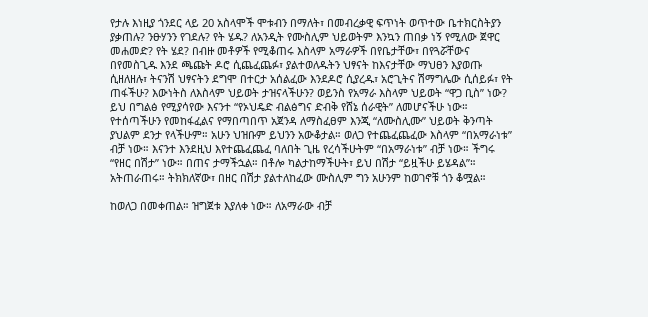የታሉ እነዚያ ጎንደር ላይ 20 አስላሞች ሞቱብን በማለት፣ በመብረቃዊ ፍጥነት ወጥተው ቤተክርስትያን ያቃጠሉ? ንፁሃንን የገደሉ? የት ሄዱ? ለአንዲት የሙስሊም ህይወትም እንኳን ጠበቃ ነኝ የሚለው ጀዋር መሐመድ? የት ሄደ? በብዙ መቶዎች የሚቆጠሩ እስላም አማራዎች በየቤታቸው፣ በየጓሯቸውና በየመስጊዱ እንደ ጫጩት ዶሮ ሲጨፈጨፉ፣ ያልተወለዱትን ህፃናት ከእናታቸው ማህፀን እያወጡ ሲዘለዘሉ፣ ትናንሽ ህፃናትን ደግሞ በተርታ አሰልፈው እንደዶሮ ሲያረዱ፣ አሮጊትና ሽማግሌው ሲሰይፉ፣ የት ጠፋችሁ? እውነትስ ለእስላም ህይወት ታዝናላችሁን? ወይንስ የአማራ እስላም ህይወት “ዋጋ ቢስ” ነው? ይህ በግልፅ የሚያሳየው እናንተ “የኦህዴድ ብልፅግና ድብቅ የሸኔ ሰራዊት” ለመሆናችሁ ነው። የተሰጣችሁን የመከፋፈልና የማበጣበጥ አጀንዳ ለማስፈፀም እንጂ “ለሙስሊሙ” ህይወት ቅንጣት ያህልም ደንታ የላችሁም። አሁን ህዝቡም ይህንን አውቆታል። ወለጋ የተጨፈጨፈው እስላም “በአማራነቱ” ብቻ ነው። እናንተ እንደዚህ እየተጨፈጨፈ ባለበት ጊዜ የረሳችሁትም “በአማራነቱ” ብቻ ነው። ችግሩ “የዘር በሽታ” ነው። በጠና ታማችኋል። በቶሎ ካልታከማችሁት፣ ይህ በሽታ “ይዟችሁ ይሄዳል”። አትጠራጠሩ። ትክክለኛው፣ በዘር በሽታ ያልተለከፈው ሙስሊም ግን አሁንም ከወገኖቹ ጎን ቆሟል።

ከወለጋ በመቀጠል። ዝግጀቱ እያለቀ ነው። ለአማራው ብቻ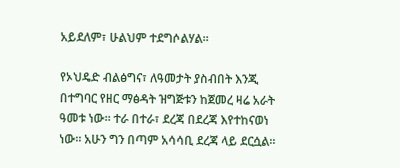አይደለም፣ ሁልህም ተደግሶልሃል።

የኦህዴድ ብልፅግና፣ ለዓመታት ያስብበት እንጂ በተግባር የዘር ማፅዳት ዝግጅቱን ከጀመረ ዛሬ አራት ዓመቱ ነው። ተራ በተራ፣ ደረጃ በደረጃ እየተከናወነ ነው። አሁን ግን በጣም አሳሳቢ ደረጃ ላይ ደርሷል።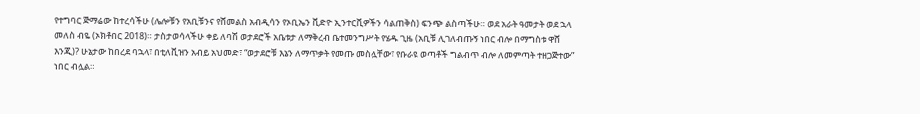የተግባር ጅማሬው ከተረሳችሁ (ሌሎቹን የአቢቹንና የሸመልስ አብዲሳን የኦቢኤን ቪድዮ ኢንተርቪዎችን ሳልጠቅስ) ፍንጭ ልስጣችሁ። ወደ አራት ዓመታት ወደ ኋላ መለስ ብዬ (ኦክቶበር 2018)። ታስታወሳላችሁ ቀይ ለባሽ ወታደሮች አቤቱታ ለማቅረብ ቤተመንግሥት የሄዱ ጊዜ (አቢቹ ሊገለብጡኝ ነበር ብሎ በማግስቱ ዋሸ እንጂ)? ሁኔታው ከበረደ ባኋላ፣ በቲለቪዝን አብይ አህመድ፣ “ወታደሮቹ እኔን ለማጥቃት የመጡ መስሏቸው፣ የቡራዩ ወጣቶች ግልብጥ ብሎ ለመምጣት ተዘጋጅተው” ነበር ብሏል።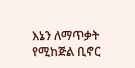እኔን ለማጥቃት የሚከጅል ቢኖር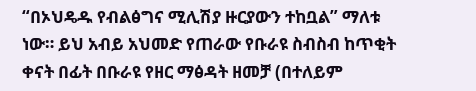“በኦህዴዱ የብልፅግና ሚሊሽያ ዙርያውን ተከቧል” ማለቱ ነው። ይህ አብይ አህመድ የጠራው የቡራዩ ስብስብ ከጥቂት ቀናት በፊት በቡራዩ የዘር ማፅዳት ዘመቻ (በተለይም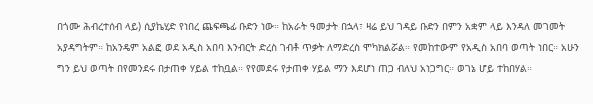በጎሙ ሕብረተሰብ ላይ) ሲያኬሂድ የነበረ ጨፍጫፊ ቡድን ነው። ከአራት ዓመታት በኋላ፣ ዛሬ ይህ ገዳይ ቡድን በምን አቋም ላይ እንዳለ መገመት አያዳግትም። ከአንዴም አልፎ ወደ አዲስ አበባ እንብርት ድረስ ገብቶ ጥቃት ለማድረስ ሞካክልሯል። የመከተውም የአዲስ አበባ ወጣት ነበር። አሁን ግን ይህ ወጣት በየመንደሩ በታጠቀ ሃይል ተከቧል። የየመደሩ የታጠቀ ሃይል ማን እደሆነ ጠጋ ብለህ አነጋግር። ወገኔ ሆይ ተከበሃል።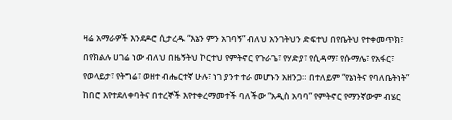ዛሬ አማራዎች እንደዶሮ ሲታረዱ “እኔን ምን አገባኝ” ብለህ አንገትህን ድፍተህ በየቤትህ የተቀመጥክ፣ በየክልሉ ሀገሬ ነው ብለህ በዜኝትህ ኮርተህ የምትኖር የጉራጌ፣ የሃድያ፣ የሲዳማ፣ የሱማሌ፣ የአፋር፣ የወላይታ፣ የትግሬ፣ ወዘተ ብሔርተኛ ሁሉ፣ ነገ ያንተ ተራ መሆኑን አዘንጋ። በተለይም “የኔነትና የባለቤትነት” ከበሮ እየተደለቀባትና በተረኞች እየተቀረማመተች ባለችው “አዲስ አባባ” የምትኖር የማንኛውም ብሄር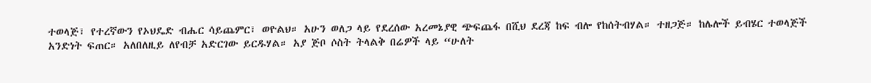ተወላጅ፣ የተረኛውን የኦህዴድ ብሔር ሳይጨምር፣ ወዮልህ። አሁን ወለጋ ላይ የደረሰው አረመኔያዊ ጭፍጨፋ በሺህ ደረጃ ከፍ ብሎ የከሰትብሃል። ተዘጋጅ። ከሌሎች ይብሄር ተወላጅች አንድነት ፍጠር። አለበለዚይ ለየብቻ አድርገው ይርዱሃል። አያ ጅቦ ሶስት ትላልቅ በሬዎች ላይ “ሁለት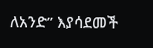ለአንድ” እያሳደመች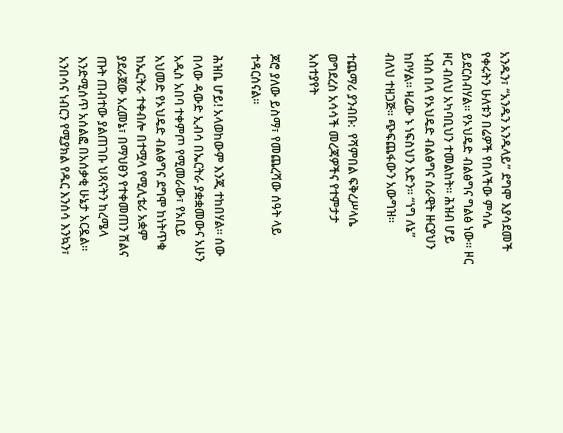አንዱን፣ “አንዱን አንዱላይ” ደግሞ እያሳደመች የቀሩትን ሁለቱን በሬዎች የበላችው ምሳሌ ይደርስብሃል። የኦህዴድ ብልፅግና ግልፅ ነው። ዞር ዞር ብለህ አካባቢህን ተመልከት። ሕዝብ ሆይ ነብሰ በላ የኦህዴድ ብልፅግና ሰራዊት ዙርያህን ከቦሃል። ዛሬው ኑ ነፍስህን አድን። “ነግ ለኔ” ብለህ ተዘጋጅ። ጭፍጨፋውን አውግዝ።

ተጨማሪ ያንብቡ:  የሻምበል ፍቅረሥላሴ ወግደረስ አሳሳች መረጃዎችና የተምታታ አስተያየት

ጆሮ ያለው ይስማ፣ የመጨረሻው ሰዓት ላይ ተዳርሰናል።

ሕዝቤ ሆይ! አላወከውም እንጂ ተከበሃል። ሰው በላው ዳውድ ኢብሳ በኤርትራ ያቋቋመውና አሁን አዲስ አበባ ተቀምጦ የሚመራው፣ የአቢይ አህመድ የኦህዴድ ብልፅግና ደግሞ ከነትጥቁ ከኤርትራ ተቀብሎ በተሟላ የሚሊቴሪ አቋም  ያደራጀው አረመኔ፣ በማህፀን የተቀመጠን ሽልና ጡት ጠብተው ያልጠገቡ ህጻናትን ከረሜላ እንድሚሰጥ አሰልፎ በአሰቃቂ ሁኔታ አርዷል። አንበሳና ነብርን የሚያክል የዱር እንሰሳ እንኳን፣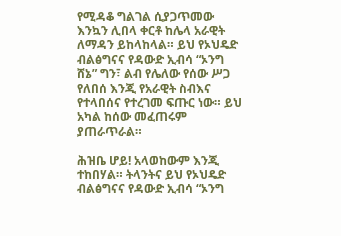የሚዳቆ ግልገል ሲያጋጥመው እንኳን ሊበላ ቀርቶ ከሌላ አራዊት ለማዳን ይከላከላል። ይህ የኦህዴድ ብልፅግናና የዳውድ ኢብሳ “ኦንግ ሸኔ” ግን፣ ልብ የሌለው የሰው ሥጋ የለበሰ እንጂ የአራዊት ስብእና የተላበሰና የተረገመ ፍጡር ነው። ይህ አካል ከሰው መፈጠሩም ያጠራጥራል።

ሕዝቤ ሆይ! አላወከውም እንጂ ተከበሃል። ትላንትና ይህ የኦህዴድ ብልፅግናና የዳውድ ኢብሳ “ኦንግ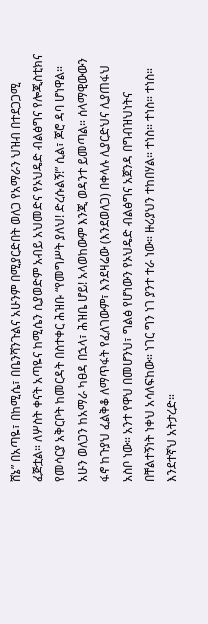ሸኔ” በአጣዬ፣ በከሚሴ፣ በቤንሻንጉልና አሁንም በሚያርድበት ወለጋ የአማራን ህዝብ በተደጋጋሚ ፈጅቷል። ለሦስት ቀናት አጣዬና ከሚሴን ሲያወድም አብይ አህመድና የኦህዴድ ብልፅግና የሎጂስቲክና የመሳርያ አቅርቦት ከመርዳት በስተቀር ሕዝቡ “የመግሥት ያለህ! ድረሱልኝ!” ሲል፣ ጆሮ ዳባ ሆነዋል። አሁን ወለጋን ከአማራ ካፀዳ በኋላ፣ ሕዝቤ ሆይ! አላወከውም እንጂ ወዳንተ ይመጣል። ሰላማዊውውን ፋኖ ከጉያህ ፈልቅቆ ለማጥፋት የፈለገውም፣ እንደዛሬው (እንደወለጋ) በቀላሉ ሊያርድህና ሊያጠፋህ አስቦ ነው። አንተ የዋህ በመሆንህ፣ ግልፅ የሆነውን የኦህዴድ ብልፅግና አጀንዳ በግብዝህነትና በቸልተኝነት ነቀህ አሳለፍከው። ነገር ግን ነገ ያንተ ተራ ነው። ዙሪያህን ተከበሃል። ተነስ። ተነስ። ተነስ። እንደተኛህ አትታረድ።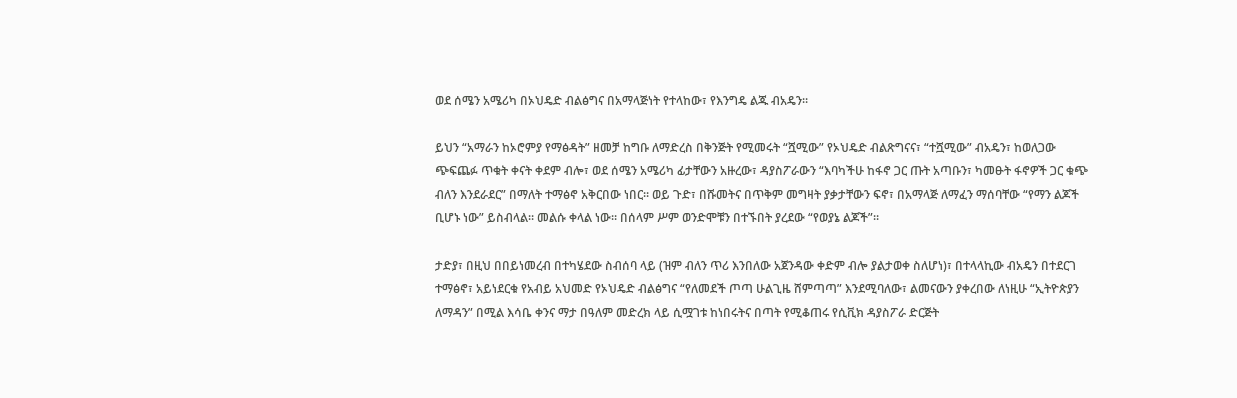ወደ ሰሜን አሜሪካ በኦህዴድ ብልፅግና በአማላጅነት የተላከው፣ የእንግዴ ልጁ ብአዴን።

ይህን “አማራን ከኦሮምያ የማፅዳት” ዘመቻ ከግቡ ለማድረስ በቅንጅት የሚመሩት “ሿሚው” የኦህዴድ ብልጽግናና፣ “ተሿሚው” ብአዴን፣ ከወለጋው ጭፍጨፉ ጥቁት ቀናት ቀደም ብሎ፣ ወደ ሰሜን አሜሪካ ፊታቸውን አዙረው፣ ዳያስፖራውን “እባካችሁ ከፋኖ ጋር ጡት አጣቡን፣ ካመፁት ፋኖዎች ጋር ቁጭ ብለን እንደራደር” በማለት ተማፅኖ አቅርበው ነበር። ወይ ጉድ፣ በሹመትና በጥቅም መግዛት ያቃታቸውን ፍኖ፣ በአማላጅ ለማፈን ማሰባቸው “የማን ልጆች ቢሆኑ ነው” ይስብላል። መልሱ ቀላል ነው። በሰላም ሥም ወንድሞቹን በተኙበት ያረደው “የወያኔ ልጆች”።

ታድያ፣ በዚህ በበይነመረብ በተካሄደው ስብሰባ ላይ (ዝም ብለን ጥሪ እንበለው አጀንዳው ቀድም ብሎ ያልታወቀ ስለሆነ)፣ በተላላኪው ብአዴን በተደርገ ተማፅኖ፣ አይነደርቁ የአብይ አህመድ የኦህዴድ ብልፅግና “የለመደች ጦጣ ሁልጊዜ ሸምጣጣ” እንደሚባለው፣ ልመናውን ያቀረበው ለነዚሁ “ኢትዮጵያን ለማዳን” በሚል እሳቤ ቀንና ማታ በዓለም መድረክ ላይ ሲሟገቱ ከነበሩትና በጣት የሚቆጠሩ የሲቪክ ዳያስፖራ ድርጅት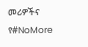መሪዎችና የ#NoMore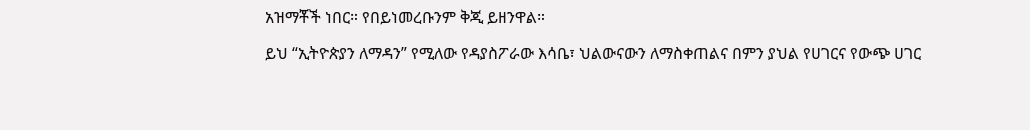አዝማቾች ነበር። የበይነመረቡንም ቅጂ ይዘንዋል።

ይህ “ኢትዮጵያን ለማዳን” የሚለው የዳያስፖራው እሳቤ፣ ህልውናውን ለማስቀጠልና በምን ያህል የሀገርና የውጭ ሀገር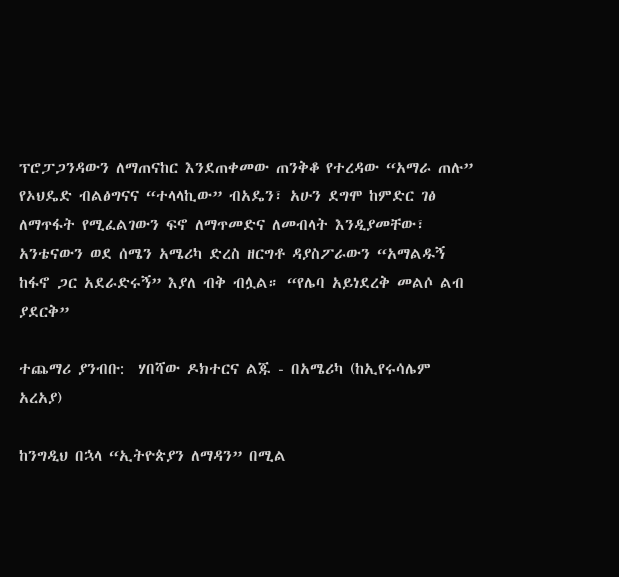ፕሮፓጋንዳውን ለማጠናከር እንደጠቀመው ጠንቅቆ የተረዳው “አማራ ጠሉ” የኦህዴድ ብልፅግናና “ተላላኪው” ብአዴን፣ አሁን ደግሞ ከምድር ገፅ ለማጥፋት የሚፈልገውን ፍኖ ለማጥመድና ለመብላት እንዲያመቸው፣ አንቴናውን ወደ ሰሜን አሜሪካ ድረስ ዘርግቶ ዳያስፖራውን “አማልዱኝ ከፋኖ ጋር አደራድሩኝ” እያለ ብቅ ብሏል። “የሌባ አይነደረቅ መልሶ ልብ ያደርቅ”

ተጨማሪ ያንብቡ:  ሃበሻው ዶክተርና ልጁ - በአሜሪካ (ከኢየሩሳሌም አረአያ)

ከንግዲህ በኋላ “ኢትዮጵያን ለማዳን” በሚል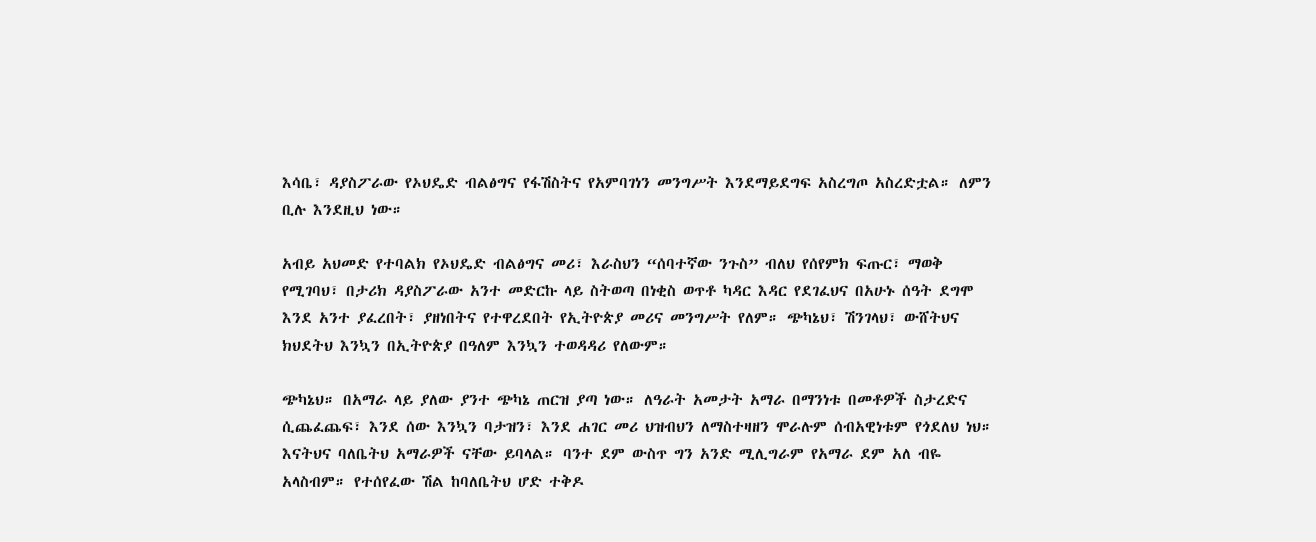እሳቤ፣ ዳያስፖራው የኦህዴድ ብልፅግና የፋሽስትና የአምባገነን መንግሥት እንደማይደግፍ አስረግጦ አስረድቷል። ለምን ቢሉ እንደዚህ ነው።

አብይ አህመድ የተባልክ የኦህዴድ ብልፅግና መሪ፣ እራስህን “ሰባተኛው ንጉስ” ብለህ የሰየምክ ፍጡር፣ ማወቅ የሚገባህ፣ በታሪክ ዳያስፖራው አንተ መድርኩ ላይ ስትወጣ በነቂስ ወጥቶ ካዳር እዳር የደገፈህና በአሁኑ ሰዓት ደግሞ እንደ አንተ ያፈረበት፣ ያዘነበትና የተዋረደበት የኢትዮጵያ መሪና መንግሥት የለም። ጭካኔህ፣ ሽንገላህ፣ ውሸትህና ክህደትህ እንኳን በኢትዮጵያ በዓለም እንኳን ተወዳዳሪ የለውም።

ጭካኔህ። በአማራ ላይ ያለው ያንተ ጭካኔ ጠርዝ ያጣ ነው። ለዓራት አመታት አማራ በማንነቱ በመቶዎች ስታረድና ሲጨፈጨፍ፣ እንደ ሰው እንኳን ባታዝን፣ እንደ ሐገር መሪ ህዝብህን ለማስተዛዘን ሞራሉም ሰብአዊነቱም የጎደለህ ነህ። እናትህና ባለቤትህ አማራዎች ናቸው ይባላል። ባንተ ደም ውስጥ ግን አንድ ሚሊግራም የአማራ ደም አለ ብዬ አላስብም። የተሰየፈው ሽል ከባለቤትህ ሆድ ተቅዶ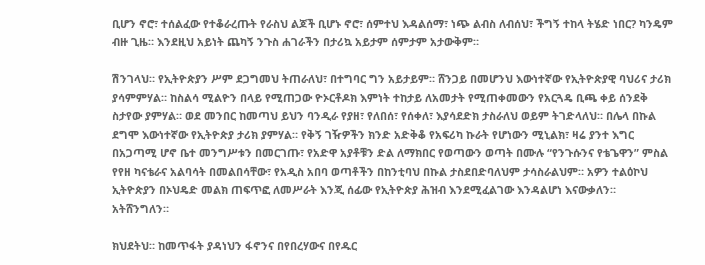ቢሆን ኖሮ፣ ተሰልፈው የተቆራረጡት የራስህ ልጆች ቢሆኑ ኖሮ፣ ሰምተህ እዳልሰማ፣ ነጭ ልብስ ለብሰህ፣ ችግኝ ተከላ ትሄድ ነበር? ካንዴም ብዙ ጊዜ። እንደዚህ አይነት ጨካኝ ንጉስ ሐገራችን በታሪኳ አይታም ሰምታም አታውቅም።

ሽንገላህ። የኢትዮጵያን ሥም ደጋግመህ ትጠራለህ፣ በተግባር ግን አይታይም። ሸንጋይ በመሆንህ እውነተኛው የኢትዮጵያዊ ባህሪና ታሪክ ያሳምምሃል። ከስልሳ ሚልዮን በላይ የሚጠጋው ዮኦርቶዶክ እምነት ተከታይ ለአመታት የሚጠቀመውን የአርጓዴ ቢጫ ቀይ ሰንደቅ ስታየው ያምሃል። ወደ መንበር ከመጣህ ይህን ባንዲራ የያዘ፣ የለበሰ፣ የሰቀለ፣ እያሳደድክ ታስራለህ ወይም ትገድላለህ። በሌላ በኩል ደግሞ እውነተኛው የኢትዮጵያ ታሪክ ያምሃል። የቅኝ ገዥዎችን ክንድ አድቅቆ የአፍሪካ ኩራት የሆነውን ሚኒልክ፣ ዛሬ ያንተ እግር በአጋጣሚ ሆኖ ቤተ መንግሥቱን በመርገጡ፣ የአድዋ አያቶቹን ድል ለማክበር የወጣውን ወጣት በሙሉ “የንጉሱንና የቴጌዋን” ምስል የየዘ ካናቴራና አልባሳት በመልበሳቸው፣ የአዲስ አበባ ወጣቶችን በከንቲባህ በኩል ታስደበድባለህም ታሳስራልህም። አዎን ተልዕኮህ ኢትዮጵያን በኦህዴድ መልክ ጠፍጥፎ ለመሥራት እንጂ ሰፊው የኢትዮጵያ ሕዝብ እንደሚፈልገው እንዳልሆነ እናውቃለን። አትሸንግለን።

ክህደትህ። ከመጥፋት ያዳነህን ፋኖንና በየበረሃውና በየዱር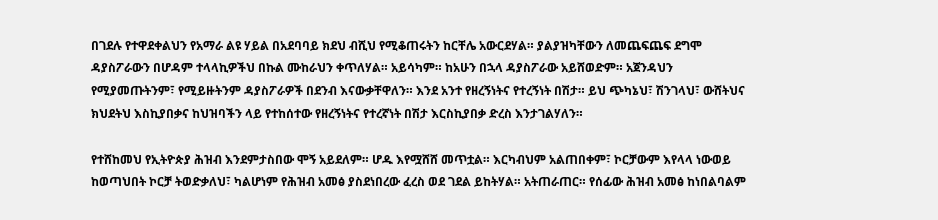በገደሉ የተዋደቀልህን የአማራ ልዩ ሃይል በአደባባይ ክደህ ብሺህ የሚቆጠሩትን ከርቸሌ አውርደሃል። ያልያዝካቸውን ለመጨፍጨፍ ደግሞ ዳያስፖራውን በሆዳም ተላላኪዎችህ በኩል ሙከራህን ቀጥለሃል። አይሳካም። ከአሁን በኋላ ዳያስፖራው አይሸወድም። አጀንዳህን የሚያመጡትንም፣ የሚይዙትንም ዳያስፖራዎች በደንብ እናውቃቸዋለን። እንደ አንተ የዘረኝነትና የተረኝነት በሽታ። ይህ ጭካኔህ፣ ሽንገላህ፣ ውሸትህና ክህደትህ እስኪያበቃና ከህዝባችን ላይ የተከሰተው የዘረኝነትና የተረኛነት በሽታ እርስኪያበቃ ድረስ እንታገልሃለን።

የተሸከመህ የኢትዮጵያ ሕዝብ እንደምታስበው ሞኝ አይደለም። ሆዱ እየሟሸሸ መጥቷል። እርካብህም አልጠበቀም፣ ኮርቻውም እየላላ ነውወይ ከወጣህበት ኮርቻ ትወድቃለህ፣ ካልሆነም የሕዝብ አመፅ ያስደነበረው ፈረስ ወደ ገደል ይከትሃል። አትጠራጠር። የሰፊው ሕዝብ አመፅ ከነበልባልም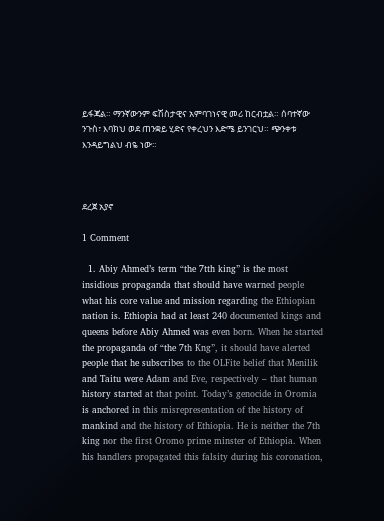ይፋጃል። ማንኛውንም ፍሽስታዊና አምባገነናዊ መሪ ከርብቷል። ሰባተኛው ንጉስ፣ እባክህ ወደ ጠንቋይ ሂድና የቀረህን እድሜ ይንገርህ። ጭንቀቱ እንዳይግልህ ብዬ ነው።



ደረጀ አያኖ

1 Comment

  1. Abiy Ahmed’s term “the 7tth king” is the most insidious propaganda that should have warned people what his core value and mission regarding the Ethiopian nation is. Ethiopia had at least 240 documented kings and queens before Abiy Ahmed was even born. When he started the propaganda of “the 7th Kng”, it should have alerted people that he subscribes to the OLFite belief that Menilik and Taitu were Adam and Eve, respectively – that human history started at that point. Today’s genocide in Oromia is anchored in this misrepresentation of the history of mankind and the history of Ethiopia. He is neither the 7th king nor the first Oromo prime minster of Ethiopia. When his handlers propagated this falsity during his coronation,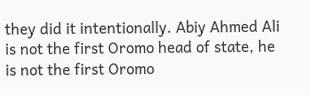they did it intentionally. Abiy Ahmed Ali is not the first Oromo head of state, he is not the first Oromo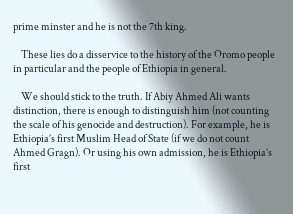prime minster and he is not the 7th king.

    These lies do a disservice to the history of the Oromo people in particular and the people of Ethiopia in general.

    We should stick to the truth. If Abiy Ahmed Ali wants distinction, there is enough to distinguish him (not counting the scale of his genocide and destruction). For example, he is Ethiopia’s first Muslim Head of State (if we do not count Ahmed Gragn). Or using his own admission, he is Ethiopia’s first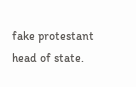fake protestant head of state.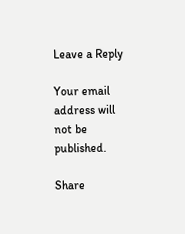Leave a Reply

Your email address will not be published.

Share